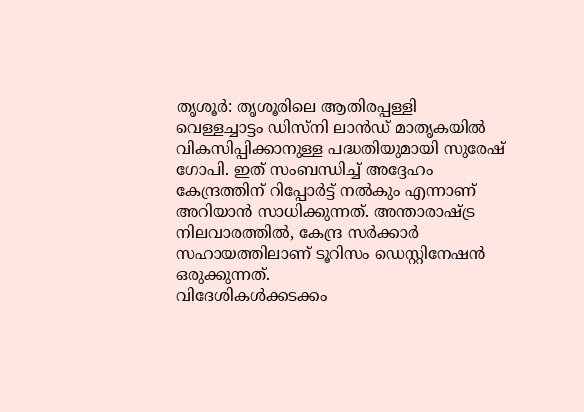തൃശൂർ: തൃശൂരിലെ ആതിരപ്പള്ളി വെള്ളച്ചാട്ടം ഡിസ്നി ലാൻഡ് മാതൃകയിൽ വികസിപ്പിക്കാനുള്ള പദ്ധതിയുമായി സുരേഷ് ഗോപി. ഇത് സംബന്ധിച്ച് അദ്ദേഹം കേന്ദ്രത്തിന് റിപ്പോർട്ട് നൽകും എന്നാണ് അറിയാൻ സാധിക്കുന്നത്. അന്താരാഷ്ട്ര നിലവാരത്തിൽ, കേന്ദ്ര സർക്കാർ സഹായത്തിലാണ് ടൂറിസം ഡെസ്റ്റിനേഷൻ ഒരുക്കുന്നത്.
വിദേശികൾക്കടക്കം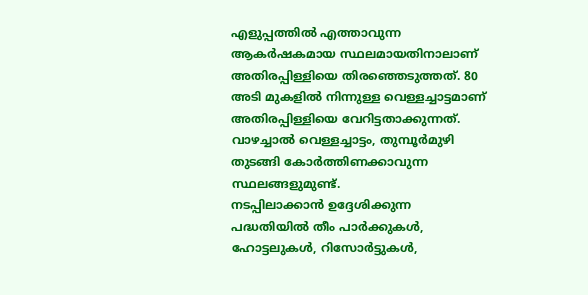എളുപ്പത്തിൽ എത്താവുന്ന ആകർഷകമായ സ്ഥലമായതിനാലാണ് അതിരപ്പിള്ളിയെ തിരഞ്ഞെടുത്തത്. 80 അടി മുകളിൽ നിന്നുള്ള വെള്ളച്ചാട്ടമാണ് അതിരപ്പിള്ളിയെ വേറിട്ടതാക്കുന്നത്. വാഴച്ചാൽ വെള്ളച്ചാട്ടം, തുമ്പൂർമുഴി തുടങ്ങി കോർത്തിണക്കാവുന്ന സ്ഥലങ്ങളുമുണ്ട്.
നടപ്പിലാക്കാൻ ഉദ്ദേശിക്കുന്ന പദ്ധതിയിൽ തീം പാർക്കുകൾ, ഹോട്ടലുകൾ, റിസോർട്ടുകൾ,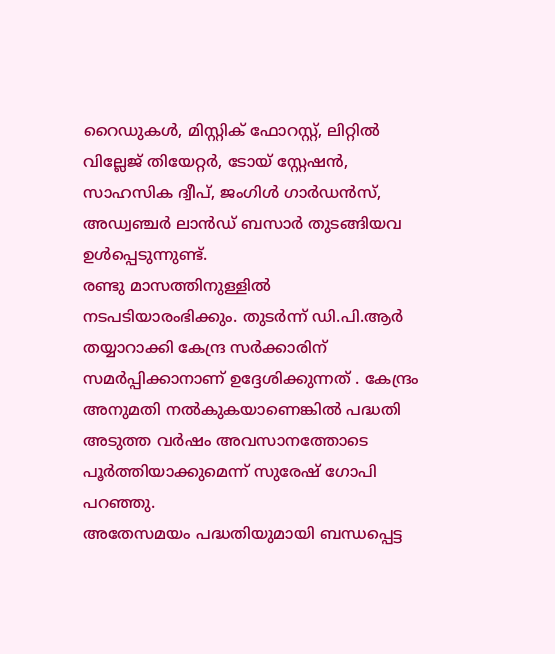റൈഡുകൾ, മിസ്റ്റിക് ഫോറസ്റ്റ്, ലിറ്റിൽ വില്ലേജ് തിയേറ്റർ, ടോയ് സ്റ്റേഷൻ, സാഹസിക ദ്വീപ്, ജംഗിൾ ഗാർഡൻസ്, അഡ്വഞ്ചർ ലാൻഡ് ബസാർ തുടങ്ങിയവ ഉൾപ്പെടുന്നുണ്ട്.
രണ്ടു മാസത്തിനുള്ളിൽ നടപടിയാരംഭിക്കും. തുടർന്ന് ഡി.പി.ആർ തയ്യാറാക്കി കേന്ദ്ര സർക്കാരിന് സമർപ്പിക്കാനാണ് ഉദ്ദേശിക്കുന്നത് . കേന്ദ്രം അനുമതി നൽകുകയാണെങ്കിൽ പദ്ധതി അടുത്ത വർഷം അവസാനത്തോടെ പൂർത്തിയാക്കുമെന്ന് സുരേഷ് ഗോപി പറഞ്ഞു.
അതേസമയം പദ്ധതിയുമായി ബന്ധപ്പെട്ട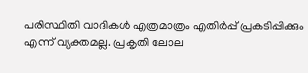പരിസ്ഥിതി വാദികൾ എത്രമാത്രം എതിർപ്പ് പ്രകടിപ്പിക്കും എന്ന് വ്യക്തമല്ല. പ്രകൃതി ലോല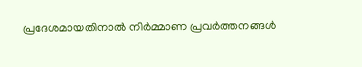പ്രദേശമായതിനാൽ നിർമ്മാണ പ്രവർത്തനങ്ങൾ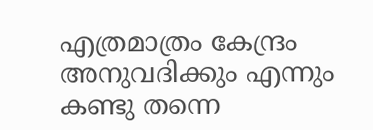എത്രമാത്രം കേന്ദ്രം അനുവദിക്കും എന്നും കണ്ടു തന്നെ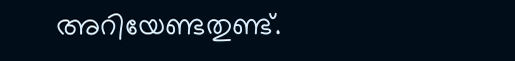അറിയേണ്ടതുണ്ട്.